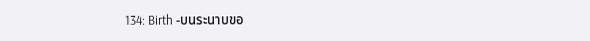134: Birth -บนระนาบขอ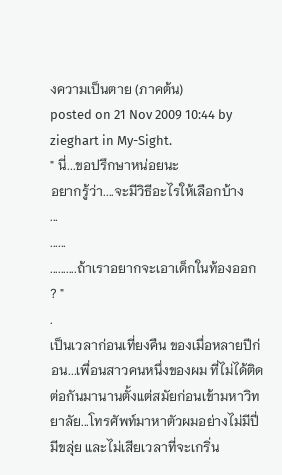งความเป็นตาย (ภาคต้น)
posted on 21 Nov 2009 10:44 by zieghart in My-Sight.
" นี่...ขอปรึกษาหน่อยนะ
อยากรู้ว่า....จะมีวิธีอะไรให้เลือกบ้าง
...
......
..........ถ้าเราอยากจะเอาเด็กในท้องออก ? "
.
เป็นเวลาก่อนเที่ยงคืน ของเมื่อหลายปีก่อน...เพื่อนสาวคนหนึ่งของผม ที่ไม่ได้ติดต่อกันมานานตั้งแต่สมัยก่อนเข้ามหาวิทยาลัย...โทรศัพท์มาหาตัวผมอย่างไม่มีปี่มีขลุ่ย และไม่เสียเวลาที่จะเกริ่น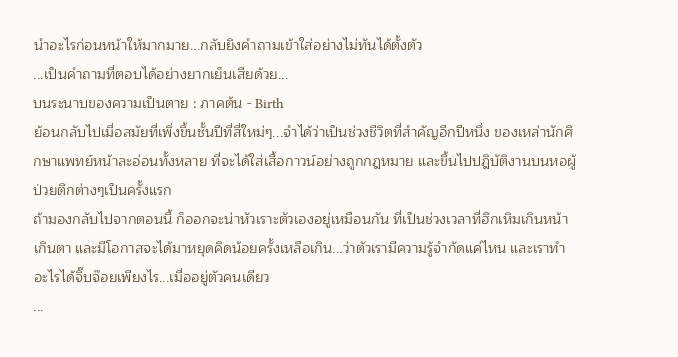นำอะไรก่อนหน้าให้มากมาย...กลับยิงคำถามเข้าใส่อย่างไม่ทันได้ตั้งตัว
...เป็นคำถามที่ตอบได้อย่างยากเย็นเสียด้วย...
บนระนาบของความเป็นตาย : ภาคต้น - Birth
ย้อนกลับไปเมื่อสมัยที่เพิ่งขึ้นชั้นปีที่สี่ใหม่ๆ...จำได้ว่าเป็นช่วงชีวิตที่สำคัญอีกปีหนึ่ง ของเหล่านักศึกษาแพทย์หน้าละอ่อนทั้งหลาย ที่จะได้ใส่เสื้อกาวน์อย่างถูกกฎหมาย และขึ้นไปปฎิบัติงานบนหอผู้ป่วยตึกต่างๆเป็นครั้งแรก
ถ้ามองกลับไปจากตอนนี้ ก็ออกจะน่าหัวเราะตัวเองอยู่เหมือนกัน ที่เป็นช่วงเวลาที่ฮึกเหิมเกินหน้าเกินตา และมีโอกาสจะได้มาหยุดคิดน้อยครั้งเหลือเกิน...ว่าตัวเรามีความรู้จำกัดแค่ไหน และเราทำอะไรได้จิ๊บจ๊อยเพียงไร...เมื่ออยู่ตัวคนเดียว
...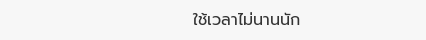ใช้เวลาไม่นานนัก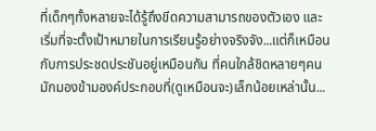ที่เด็กๆทั้งหลายจะได้รู้ถึงขีดความสามารถของตัวเอง และเริ่มที่จะตั้งเป้าหมายในการเรียนรู้อย่างจริงจัง...แต่ก็เหมือนกับการประชดประชันอยู่เหมือนกัน ที่คนใกล้ชิดหลายๆคน มักมองข้ามองค์ประกอบที่(ดูเหมือนจะ)เล็กน้อยเหล่านั้น...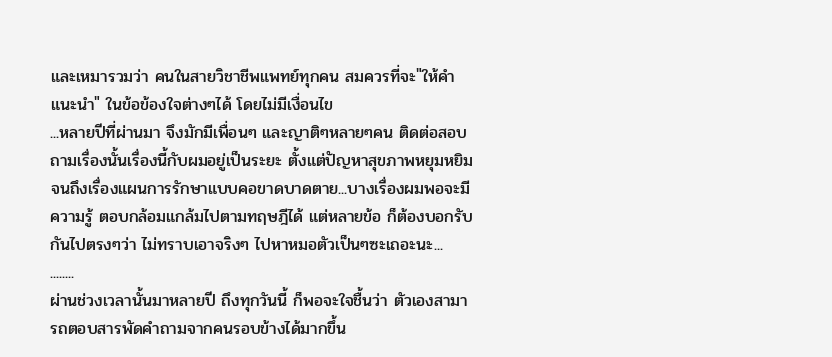และเหมารวมว่า คนในสายวิชาชีพแพทย์ทุกคน สมควรที่จะ"ให้คำแนะนำ" ในข้อข้องใจต่างๆได้ โดยไม่มีเงื่อนไข
...หลายปีที่ผ่านมา จึงมักมีเพื่อนๆ และญาติๆหลายๆคน ติดต่อสอบถามเรื่องนั้นเรื่องนี้กับผมอยู่เป็นระยะ ตั้งแต่ปัญหาสุขภาพหยุมหยิม จนถึงเรื่องแผนการรักษาแบบคอขาดบาดตาย...บางเรื่องผมพอจะมีความรู้ ตอบกล้อมแกล้มไปตามทฤษฎีได้ แต่หลายข้อ ก็ต้องบอกรับกันไปตรงๆว่า ไม่ทราบเอาจริงๆ ไปหาหมอตัวเป็นๆซะเถอะนะ...
........
ผ่านช่วงเวลานั้นมาหลายปี ถึงทุกวันนี้ ก็พอจะใจชื้นว่า ตัวเองสามารถตอบสารพัดคำถามจากคนรอบข้างได้มากขึ้น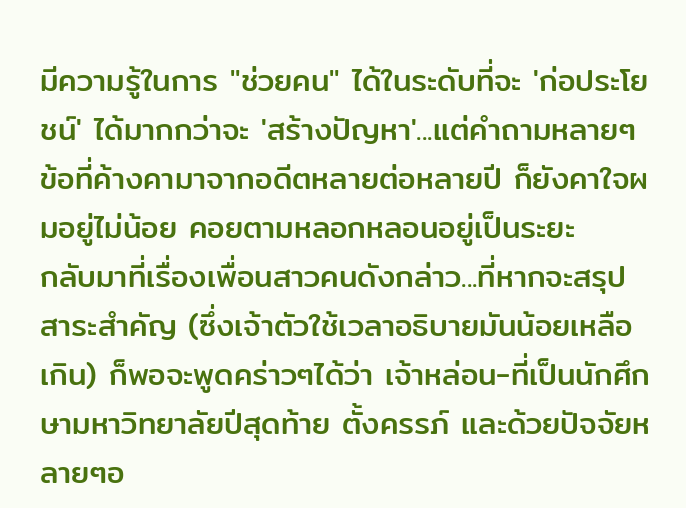มีความรู้ในการ "ช่วยคน" ได้ในระดับที่จะ 'ก่อประโยชน์' ได้มากกว่าจะ 'สร้างปัญหา'...แต่คำถามหลายๆข้อที่ค้างคามาจากอดีตหลายต่อหลายปี ก็ยังคาใจผมอยู่ไม่น้อย คอยตามหลอกหลอนอยู่เป็นระยะ
กลับมาที่เรื่องเพื่อนสาวคนดังกล่าว...ที่หากจะสรุปสาระสำคัญ (ซึ่งเจ้าตัวใช้เวลาอธิบายมันน้อยเหลือเกิน) ก็พอจะพูดคร่าวๆได้ว่า เจ้าหล่อน-ที่เป็นนักศึกษามหาวิทยาลัยปีสุดท้าย ตั้งครรภ์ และด้วยปัจจัยหลายๆอ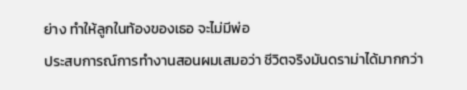ย่าง ทำให้ลูกในท้องของเธอ จะไม่มีพ่อ
ประสบการณ์การทำงานสอนผมเสมอว่า ชีวิตจริงมันดราม่าได้มากกว่า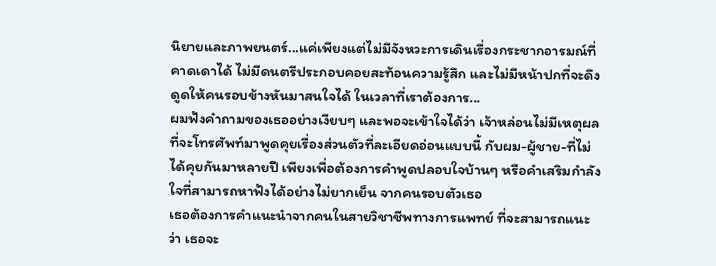นิยายและภาพยนตร์...แค่เพียงแต่ไม่มีจังหวะการเดินเรื่องกระชากอารมณ์ที่คาดเดาได้ ไม่มีดนตรีประกอบคอยสะท้อนความรู้สึก และไม่มีหน้าปกที่จะดึงดูดให้คนรอบข้างหันมาสนใจได้ ในเวลาที่เราต้องการ...
ผมฟังคำถามของเธออย่างเงียบๆ และพอจะเข้าใจได้ว่า เจ้าหล่อนไม่มีเหตุผลที่จะโทรศัพท์มาพูดคุยเรื่องส่วนตัวที่ละเอียดอ่อนแบบนี้ กับผม-ผู้ชาย-ที่ไม่ได้คุยกันมาหลายปี เพียงเพื่อต้องการคำพูดปลอบใจบ้านๆ หรือคำเสริมกำลังใจที่สามารถหาฟังได้อย่างไม่ยากเย็น จากคนรอบตัวเธอ
เธอต้องการคำแนะนำจากคนในสายวิชาชีพทางการแพทย์ ที่จะสามารถแนะว่า เธอจะ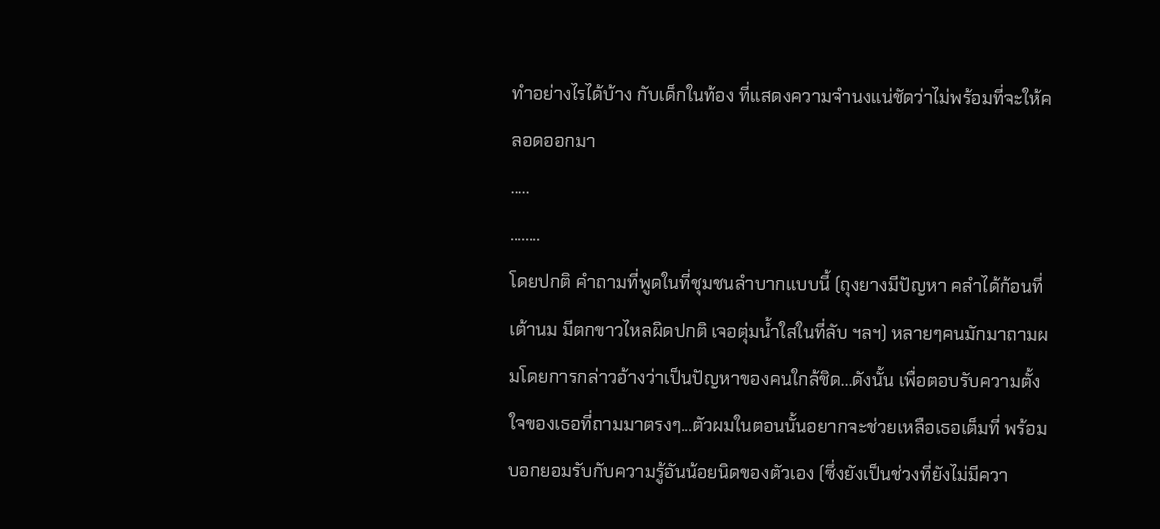ทำอย่างไรได้บ้าง กับเด็กในท้อง ที่แสดงความจำนงแน่ชัดว่าไม่พร้อมที่จะให้คลอดออกมา
.....
........
โดยปกติ คำถามที่พูดในที่ชุมชนลำบากแบบนี้ (ถุงยางมีปัญหา คลำได้ก้อนที่เต้านม มีตกขาวไหลผิดปกติ เจอตุ่มน้ำใสในที่ลับ ฯลฯ) หลายๆคนมักมาถามผมโดยการกล่าวอ้างว่าเป็นปัญหาของคนใกล้ชิด...ดังนั้น เพื่อตอบรับความตั้งใจของเธอที่ถามมาตรงๆ...ตัวผมในตอนนั้นอยากจะช่วยเหลือเธอเต็มที่ พร้อมบอกยอมรับกับความรู้อันน้อยนิดของตัวเอง (ซึ่งยังเป็นช่วงที่ยังไม่มีควา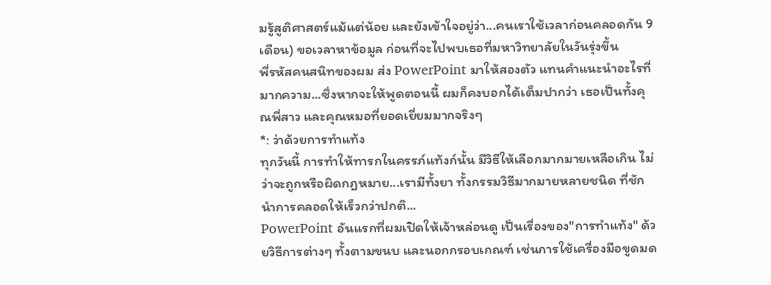มรู้สูติศาสตร์แม้แต่น้อย และยังเข้าใจอยู่ว่า...คนเราใช้เวลาก่อนคลอดกัน 9 เดือน) ขอเวลาหาข้อมูล ก่อนที่จะไปพบเธอที่มหาวิทยาลัยในวันรุ่งขึ้น
พี่รหัสคนสนิทของผม ส่ง PowerPoint มาให้สองตัว แทนคำแนะนำอะไรที่มากความ...ซึ่งหากจะให้พูดตอนนี้ ผมก็คงบอกได้เต็มปากว่า เธอเป็นทั้งคุณพี่สาว และคุณหมอที่ยอดเยี่ยมมากจริงๆ
*: ว่าด้วยการทำแท้ง
ทุกวันนี้ การทำให้ทารกในครรภ์แท้งก์นั้น มีวิธีให้เลือกมากมายเหลือเกิน ไม่ว่าจะถูกหรือผิดกฎหมาย...เรามีทั้งยา ทั้งกรรมวิธีมากมายหลายชนิด ที่ชักนำการคลอดให้เร็วกว่าปกติ...
PowerPoint อันแรกที่ผมเปิดให้เจ้าหล่อนดู เป็นเรื่องของ"การทำแท้ง" ด้วยวิธีการต่างๆ ทั้งตามขนบ และนอกกรอบเกณฑ์ เช่นการใช้เครื่องมือขูดมด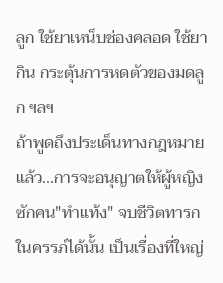ลูก ใช้ยาเหน็บช่องคลอด ใช้ยากิน กระตุ้นการหดตัวของมดลูก ฯลฯ
ถ้าพูดถึงประเด็นทางกฎหมายแล้ว...การจะอนุญาตให้ผู้หญิงซักคน"ทำแท้ง" จบชีวิตทารกในครรภ์ได้นั้น เป็นเรื่องที่ใหญ่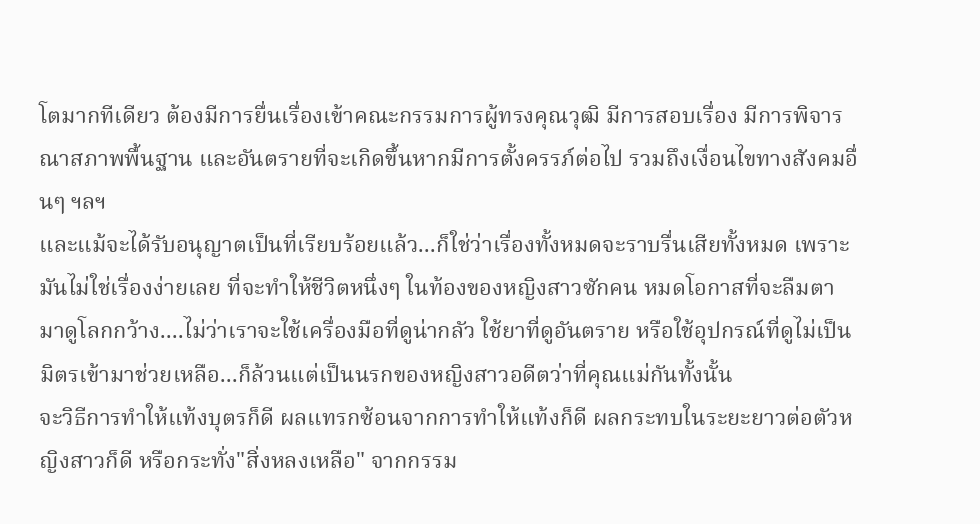โตมากทีเดียว ต้องมีการยื่นเรื่องเข้าคณะกรรมการผู้ทรงคุณวุฒิ มีการสอบเรื่อง มีการพิจารณาสภาพพื้นฐาน และอันตรายที่จะเกิดขึ้นหากมีการตั้งครรภ์ต่อไป รวมถึงเงื่อนไขทางสังคมอื่นๆ ฯลฯ
และแม้จะได้รับอนุญาตเป็นที่เรียบร้อยแล้ว...ก็ใช่ว่าเรื่องทั้งหมดจะราบรื่นเสียทั้งหมด เพราะมันไม่ใช่เรื่องง่ายเลย ที่จะทำให้ชีวิตหนึ่งๆ ในท้องของหญิงสาวซักคน หมดโอกาสที่จะลืมตามาดูโลกกว้าง....ไม่ว่าเราจะใช้เครื่องมือที่ดูน่ากลัว ใช้ยาที่ดูอันตราย หรือใช้อุปกรณ์ที่ดูไม่เป็นมิตรเข้ามาช่วยเหลือ...ก็ล้วนแต่เป็นนรกของหญิงสาวอดีตว่าที่คุณแม่กันทั้งนั้น
จะวิธีการทำให้แท้งบุตรก็ดี ผลแทรกซ้อนจากการทำให้แท้งก็ดี ผลกระทบในระยะยาวต่อตัวหญิงสาวก็ดี หรือกระทั่ง"สิ่งหลงเหลือ" จากกรรม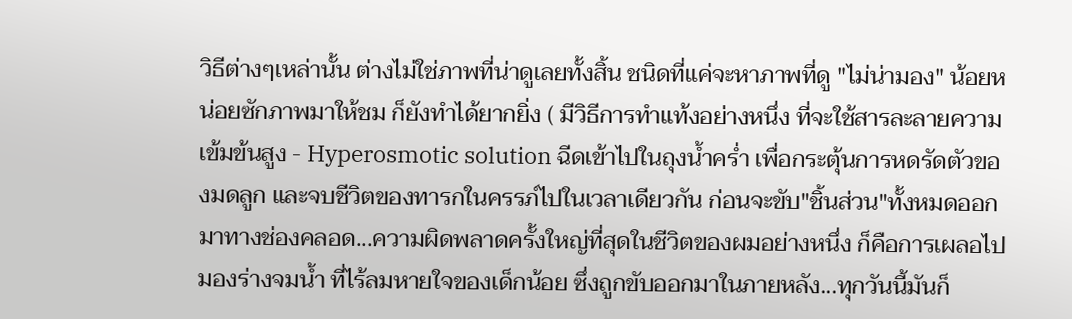วิธีต่างๆเหล่านั้น ต่างไม่ใช่ภาพที่น่าดูเลยทั้งสิ้น ชนิดที่แค่จะหาภาพที่ดู "ไม่น่ามอง" น้อยหน่อยซักภาพมาให้ชม ก็ยังทำได้ยากยิ่ง ( มีวิธีการทำแท้งอย่างหนึ่ง ที่จะใช้สารละลายความเข้มข้นสูง - Hyperosmotic solution ฉีดเข้าไปในถุงน้ำคร่ำ เพื่อกระตุ้นการหดรัดตัวของมดลูก และจบชีวิตของทารกในครรภ์ไปในเวลาเดียวกัน ก่อนจะขับ"ชิ้นส่วน"ทั้งหมดออกมาทางช่องคลอด...ความผิดพลาดครั้งใหญ่ที่สุดในชีวิตของผมอย่างหนึ่ง ก็คือการเผลอไปมองร่างจมน้ำ ที่ไร้ลมหายใจของเด็กน้อย ซึ่งถูกขับออกมาในภายหลัง...ทุกวันนี้มันก็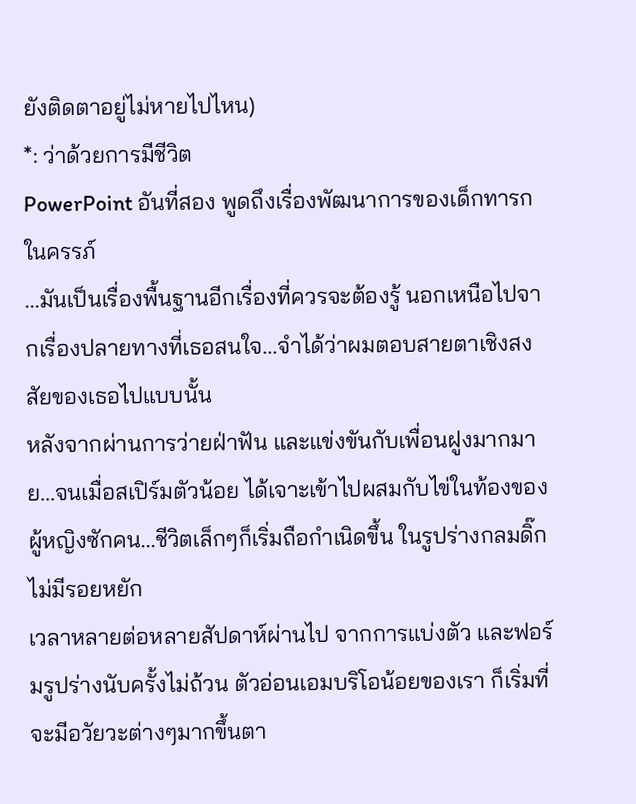ยังติดตาอยู่ไม่หายไปไหน)
*: ว่าด้วยการมีชีวิต
PowerPoint อันที่สอง พูดถึงเรื่องพัฒนาการของเด็กทารกในครรภ์
...มันเป็นเรื่องพื้นฐานอีกเรื่องที่ควรจะต้องรู้ นอกเหนือไปจากเรื่องปลายทางที่เธอสนใจ...จำได้ว่าผมตอบสายตาเชิงสงสัยของเธอไปแบบนั้น
หลังจากผ่านการว่ายฝ่าฟัน และแข่งขันกับเพื่อนฝูงมากมาย...จนเมื่อสเปิร์มตัวน้อย ได้เจาะเข้าไปผสมกับไข่ในท้องของผู้หญิงซักคน...ชีวิตเล็กๆก็เริ่มถือกำเนิดขึ้น ในรูปร่างกลมดิ๊กไม่มีรอยหยัก
เวลาหลายต่อหลายสัปดาห์ผ่านไป จากการแบ่งตัว และฟอร์มรูปร่างนับครั้งไม่ถ้วน ตัวอ่อนเอมบริโอน้อยของเรา ก็เริ่มที่จะมีอวัยวะต่างๆมากขึ้นตา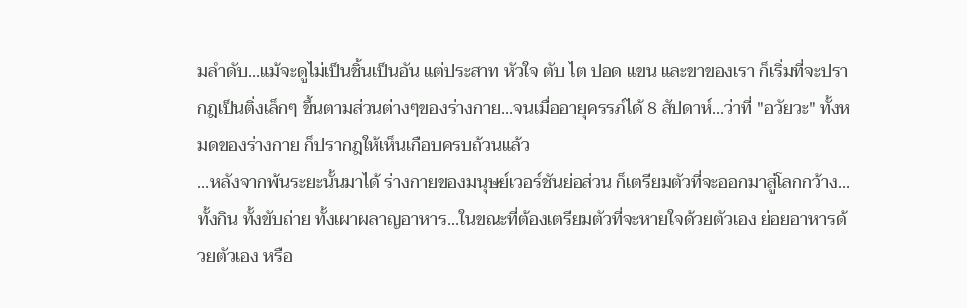มลำดับ...แม้จะดูไม่เป็นชิ้นเป็นอัน แต่ประสาท หัวใจ ตับ ไต ปอด แขน และขาของเรา ก็เริ่มที่จะปรากฎเป็นติ่งเล็กๆ ขึ้นตามส่วนต่างๆของร่างกาย...จนเมื่ออายุครรภ์ได้ 8 สัปดาห์...ว่าที่ "อวัยวะ" ทั้งหมดของร่างกาย ก็ปรากฎให้เห็นเกือบครบถ้วนแล้ว
...หลังจากพ้นระยะนั้นมาได้ ร่างกายของมนุษย์เวอร์ชันย่อส่วน ก็เตรียมตัวที่จะออกมาสู่โลกกว้าง...ทั้งกิน ทั้งขับถ่าย ทั้งเผาผลาญอาหาร...ในขณะที่ต้องเตรียมตัวที่จะหายใจด้วยตัวเอง ย่อยอาหารด้วยตัวเอง หรือ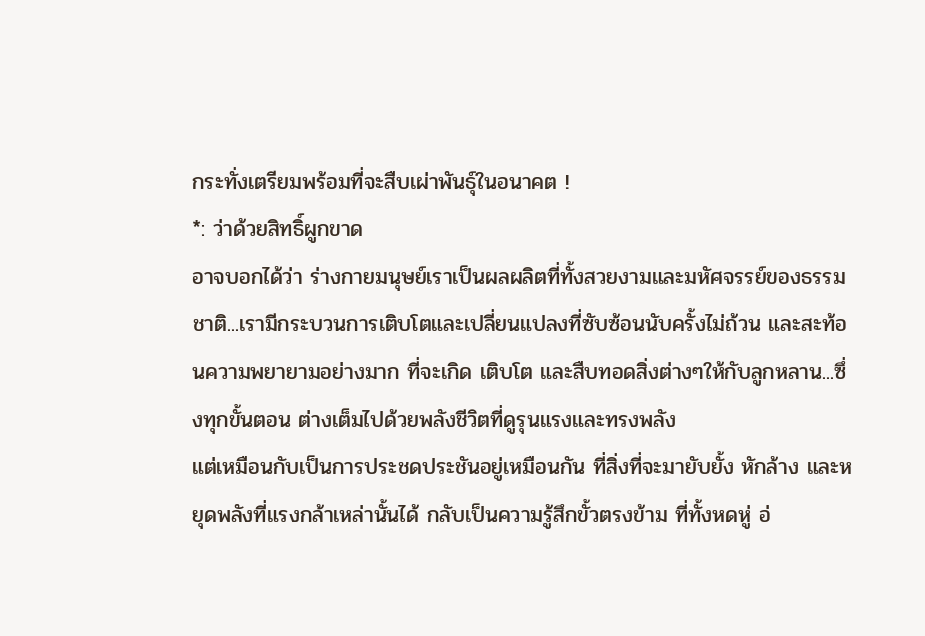กระทั่งเตรียมพร้อมที่จะสืบเผ่าพันธุ์ในอนาคต !
*: ว่าด้วยสิทธิ์ผูกขาด
อาจบอกได้ว่า ร่างกายมนุษย์เราเป็นผลผลิตที่ทั้งสวยงามและมหัศจรรย์ของธรรมชาติ...เรามีกระบวนการเติบโตและเปลี่ยนแปลงที่ซับซ้อนนับครั้งไม่ถ้วน และสะท้อนความพยายามอย่างมาก ที่จะเกิด เติบโต และสืบทอดสิ่งต่างๆให้กับลูกหลาน...ซึ่งทุกขั้นตอน ต่างเต็มไปด้วยพลังชีวิตที่ดูรุนแรงและทรงพลัง
แต่เหมือนกับเป็นการประชดประชันอยู่เหมือนกัน ที่สิ่งที่จะมายับยั้ง หักล้าง และหยุดพลังที่แรงกล้าเหล่านั้นได้ กลับเป็นความรู้สึกขั้วตรงข้าม ที่ทั้งหดหู่ อ่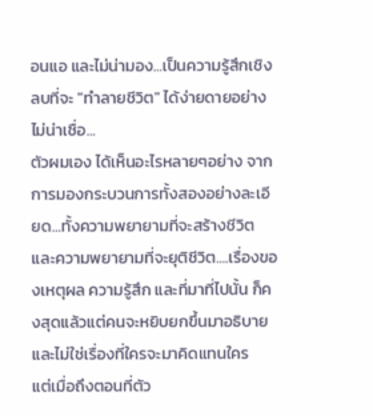อนแอ และไม่น่ามอง...เป็นความรู้สึกเชิงลบที่จะ "ทำลายชีวิต" ได้ง่ายดายอย่างไม่น่าเชื่อ...
ตัวผมเอง ได้เห็นอะไรหลายๆอย่าง จากการมองกระบวนการทั้งสองอย่างละเอียด...ทั้งความพยายามที่จะสร้างชีวิต และความพยายามที่จะยุติชีวิต....เรื่องของเหตุผล ความรู้สึก และที่มาที่ไปนั้น ก็คงสุดแล้วแต่คนจะหยิบยกขึ้นมาอธิบาย และไม่ใช่เรื่องที่ใครจะมาคิดแทนใคร
แต่เมื่อถึงตอนที่ตัว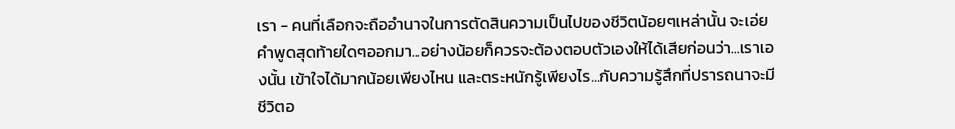เรา - คนที่เลือกจะถืออำนาจในการตัดสินความเป็นไปของชีวิตน้อยๆเหล่านั้น จะเอ่ยคำพูดสุดท้ายใดๆออกมา...อย่างน้อยก็ควรจะต้องตอบตัวเองให้ได้เสียก่อนว่า...เราเองนั้น เข้าใจได้มากน้อยเพียงไหน และตระหนักรู้เพียงไร...กับความรู้สึกที่ปรารถนาจะมีชีวิตอ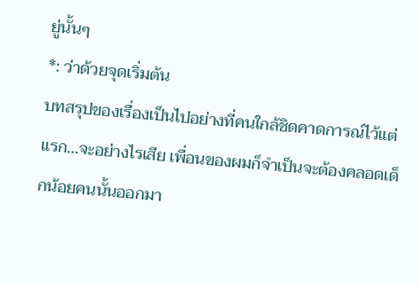ยู่นั้นๆ
*: ว่าด้วยจุดเริ่มต้น
บทสรุปของเรื่องเป็นไปอย่างที่คนใกล้ชิดคาดการณ์ไว้แต่แรก...จะอย่างไรเสีย เพื่อนของผมก็จำเป็นจะต้องคลอดเด็กน้อยคนนั้นออกมา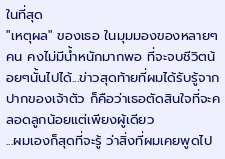ในที่สุด
"เหตุผล" ของเธอ ในมุมมองของหลายๆคน คงไม่มีน้ำหนักมากพอ ที่จะจบชีวิตน้อยๆนั้นไปได้...ข่าวสุดท้ายที่ผมได้รับรู้จากปากของเจ้าตัว ก็คือว่าเธอตัดสินใจที่จะคลอดลูกน้อยแต่เพียงผู้เดียว
...ผมเองก็สุดที่จะรู้ ว่าสิ่งที่ผมเคยพูดไป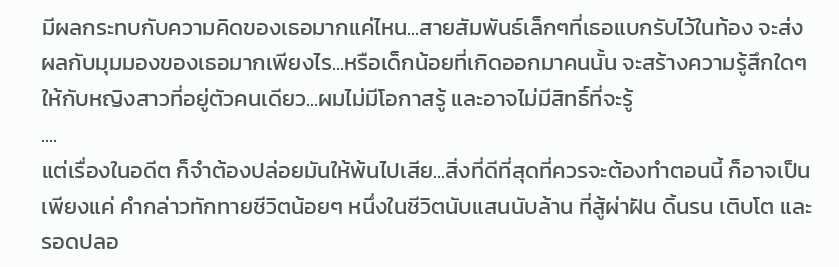มีผลกระทบกับความคิดของเธอมากแค่ไหน...สายสัมพันธ์เล็กๆที่เธอแบกรับไว้ในท้อง จะส่งผลกับมุมมองของเธอมากเพียงไร...หรือเด็กน้อยที่เกิดออกมาคนนั้น จะสร้างความรู้สึกใดๆให้กับหญิงสาวที่อยู่ตัวคนเดียว...ผมไม่มีโอกาสรู้ และอาจไม่มีสิทธิ์ที่จะรู้
....
แต่เรื่องในอดีต ก็จำต้องปล่อยมันให้พ้นไปเสีย...สิ่งที่ดีที่สุดที่ควรจะต้องทำตอนนี้ ก็อาจเป็นเพียงแค่ คำกล่าวทักทายชีวิตน้อยๆ หนึ่งในชีวิตนับแสนนับล้าน ที่สู้ผ่าฝัน ดิ้นรน เติบโต และรอดปลอ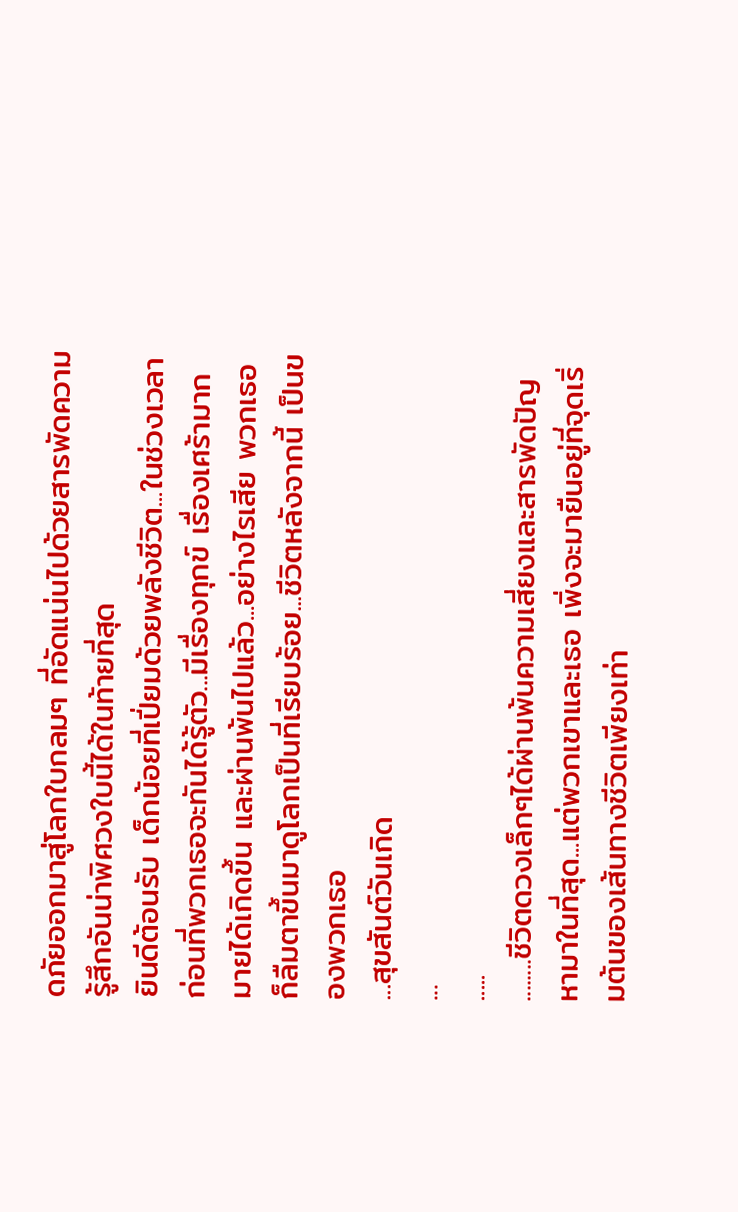ดภัยออกมาสู่โลกใบกลมๆ ที่อัดแน่นไปด้วยสารพัดความรู้สึกอันน่าพิศวงใบนี้ได้ในท้ายที่สุด
ยินดีต้อนรับ เด็กน้อยที่เปี่ยมด้วยพลังชีวิต...ในช่วงเวลาก่อนที่พวกเธอจะทันได้รู้ตัว...มีเรื่องทุกข์ เรื่องเศร้ามากมายได้เกิดขึ้น และผ่านพ้นไปแล้ว...อย่างไรเสีย พวกเธอก็ลืมตาขึ้นมาดูโลกเป็นที่เรียบร้อย...ชีวิตหลังจากนี้ เป็นของพวกเธอ
...สุขสันต์วันเกิด
...
.....
........ชีวิตดวงเล็กๆได้ผ่านพ้นความเสี่ยงและสารพัดปัญหามาในที่สุด...แต่พวกเขาและเธอ เพิ่งจะมายืนอยู่ที่จุดเริ่มต้นของเส้นทางชีวิตเพียงเท่า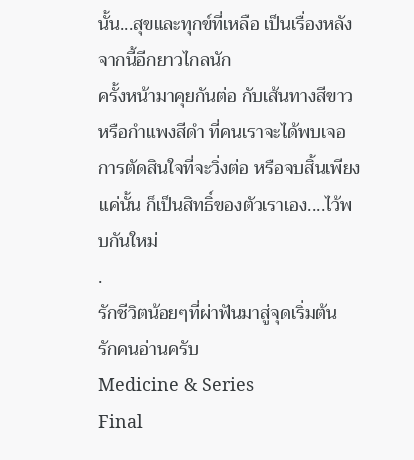นั้น...สุขและทุกข์ที่เหลือ เป็นเรื่องหลังจากนี้อีกยาวไกลนัก
ครั้งหน้ามาคุยกันต่อ กับเส้นทางสีขาว หรือกำแพงสีดำ ที่คนเราจะได้พบเจอ การตัดสินใจที่จะวิ่งต่อ หรือจบสิ้นเพียงแค่นั้น ก็เป็นสิทธิ์ของตัวเราเอง....ไว้พบกันใหม่
.
รักชีวิตน้อยๆที่ผ่าฟันมาสู่จุดเริ่มต้น
รักคนอ่านครับ
Medicine & Series
Final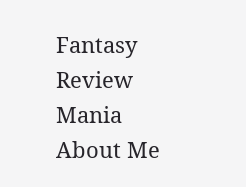Fantasy
Review
Mania
About Me